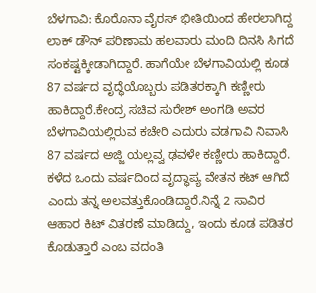ಬೆಳಗಾವಿ: ಕೊರೊನಾ ವೈರಸ್ ಭೀತಿಯಿಂದ ಹೇರಲಾಗಿದ್ದ ಲಾಕ್ ಡೌನ್ ಪರಿಣಾಮ ಹಲವಾರು ಮಂದಿ ದಿನಸಿ ಸಿಗದೆ ಸಂಕಷ್ಟಕ್ಕೀಡಾಗಿದ್ದಾರೆ. ಹಾಗೆಯೇ ಬೆಳಗಾವಿಯಲ್ಲಿ ಕೂಡ 87 ವರ್ಷದ ವೃದ್ಧೆಯೊಬ್ಬರು ಪಡಿತರಕ್ಕಾಗಿ ಕಣ್ಣೀರು ಹಾಕಿದ್ದಾರೆ.ಕೇಂದ್ರ ಸಚಿವ ಸುರೇಶ್ ಅಂಗಡಿ ಅವರ ಬೆಳಗಾವಿಯಲ್ಲಿರುವ ಕಚೇರಿ ಎದುರು ವಡಗಾವಿ ನಿವಾಸಿ 87 ವರ್ಷದ ಅಜ್ಜಿ ಯಲ್ಲವ್ವ ಢವಳೇ ಕಣ್ಣೀರು ಹಾಕಿದ್ದಾರೆ. ಕಳೆದ ಒಂದು ವರ್ಷದಿಂದ ವೃದ್ಧಾಪ್ಯ ವೇತನ ಕಟ್ ಆಗಿದೆ ಎಂದು ತನ್ನ ಅಲವತ್ತುಕೊಂಡಿದ್ದಾರೆ.ನಿನ್ನೆ 2 ಸಾವಿರ ಆಹಾರ ಕಿಟ್ ವಿತರಣೆ ಮಾಡಿದ್ದು, ಇಂದು ಕೂಡ ಪಡಿತರ ಕೊಡುತ್ತಾರೆ ಎಂಬ ವದಂತಿ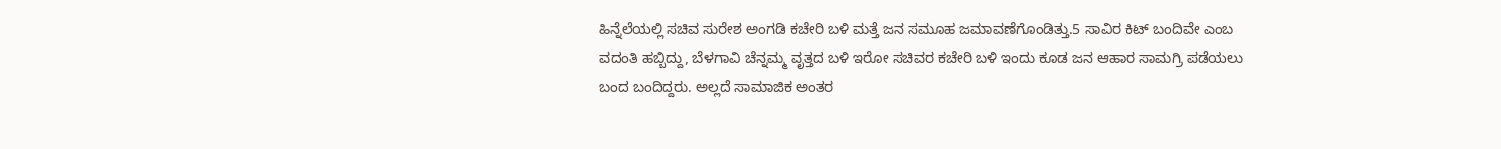ಹಿನ್ನೆಲೆಯಲ್ಲಿ ಸಚಿವ ಸುರೇಶ ಅಂಗಡಿ ಕಚೇರಿ ಬಳಿ ಮತ್ತೆ ಜನ ಸಮೂಹ ಜಮಾವಣೆಗೊಂಡಿತ್ತು.5 ಸಾವಿರ ಕಿಟ್ ಬಂದಿವೇ ಎಂಬ ವದಂತಿ ಹಬ್ಬಿದ್ದು, ಬೆಳಗಾವಿ ಚೆನ್ನಮ್ಮ ವೃತ್ತದ ಬಳಿ ಇರೋ ಸಚಿವರ ಕಚೇರಿ ಬಳಿ ಇಂದು ಕೂಡ ಜನ ಆಹಾರ ಸಾಮಗ್ರಿ ಪಡೆಯಲು ಬಂದ ಬಂದಿದ್ದರು. ಅಲ್ಲದೆ ಸಾಮಾಜಿಕ ಅಂತರ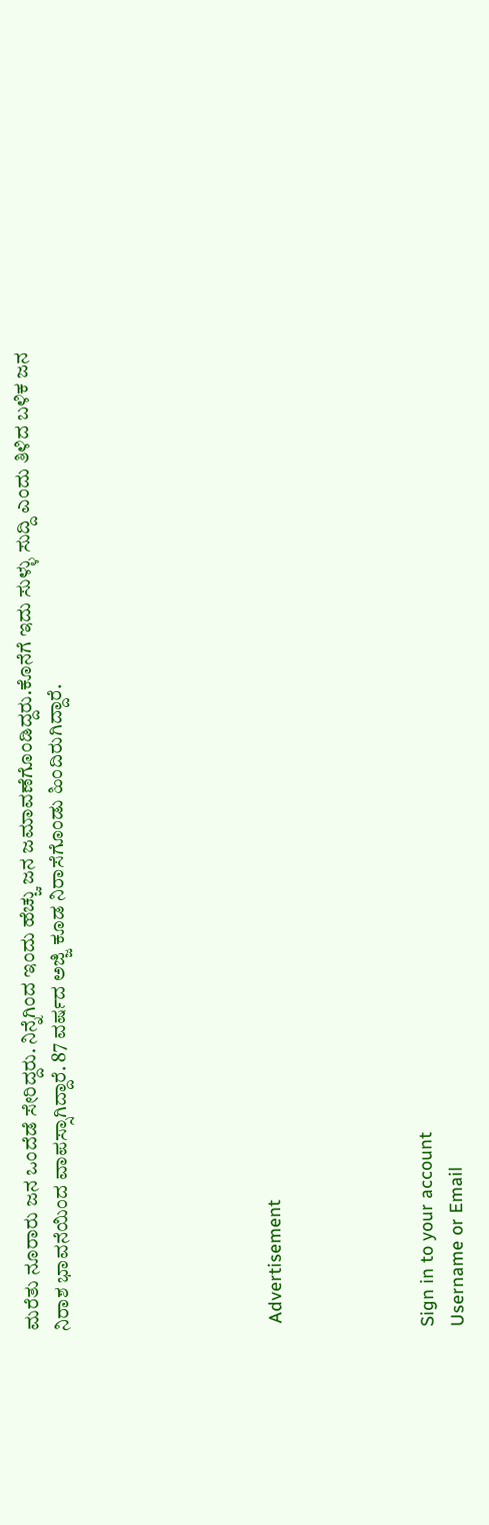ಮರೆತು ನೂರಾರು ಜನ ಒಂದೆಡೆ ಸೇರಿದ್ದರು. ನಿನ್ನೆಗಿಂದ ಇಂದು ಹೆಚ್ಚು ಜನ ಜಮಾವಣೆಗೊಂಡಿದ್ದರು.ಕೊನೆಗೆ ಇದು ಸುಳ್ಳು ಸುದ್ದಿ ಎಂದು ತಿಳಿದ ಬಳಿಕ ಜನ ನಿರಾಶ ಭಾವನೆಯಿಂದ ವಾಪಸ್ಸಾಗಿದ್ದಾರೆ. 87 ವರ್ಷದ ಅಜ್ಜಿ ಕೂಡ ನಿರಾಸೆಗೊಂಡು ಹಿಂದಿರುಗಿದ್ದಾರೆ.






 Advertisement




Sign in to your account
Username or Email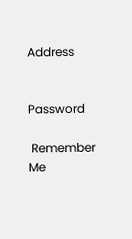Address


Password

 Remember Me